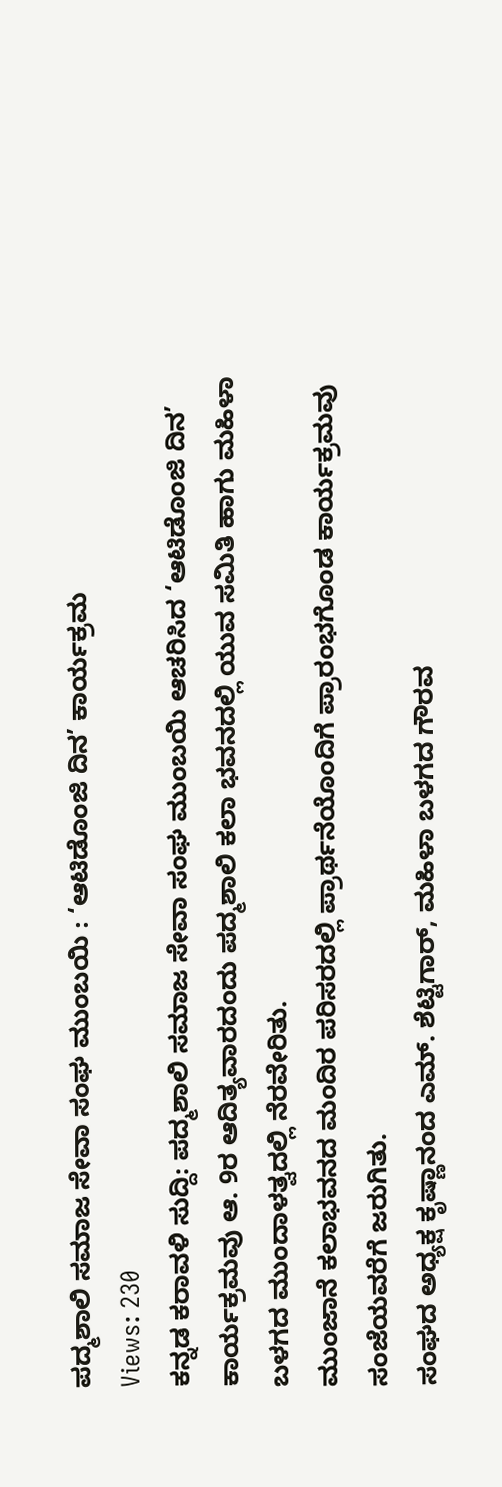ಪದ್ಮಶಾಲಿ ಸಮಾಜ ಸೇವಾ ಸಂಘ ಮುಂಬಯಿ : ‘ಆಟಿಡೊಂಜಿ ದಿನ’ ಕಾರ್ಯಕ್ರಮ
Views: 230
ಕನ್ನಡ ಕರಾವಳಿ ಸುದ್ದಿ: ಪದ್ಮಶಾಲಿ ಸಮಾಜ ಸೇವಾ ಸಂಘ ಮುಂಬಯಿ ಆಚರಿಸಿದ ‘ಆಟಿಡೊಂಜಿ ದಿನ’ ಕಾರ್ಯಕ್ರಮವು ಆ. 9ರ ಆದಿತ್ಯವಾರದಂದು ಪದ್ಮಶಾಲಿ ಕಲಾ ಭವನದಲ್ಲಿ ಯುವ ಸಮಿತಿ ಹಾಗು ಮಹಿಳಾ ಬಳಗದ ಮುಂದಾಳತ್ವದಲ್ಲಿ ನೆರವೇರಿತು.
ಮುಂಜಾನೆ ಕಲಾಭವನದ ಮಂದಿರ ಪರಿಸರದಲ್ಲಿ ಪ್ರಾರ್ಥನೆಯೊಂದಿಗೆ ಪ್ರಾರಂಭಗೊಂಡ ಕಾರ್ಯಕ್ರಮವು ಸಂಜೆಯವರೆಗೆ ಜರುಗಿತು.
ಸಂಘದ ಅಧ್ಯಕ್ಷ ಕೃಷ್ಣಾನಂದ ಎಮ್. ಶೆಟ್ಟಿಗಾರ್, ಮಹಿಳಾ ಬಳಗದ ಗೌರವ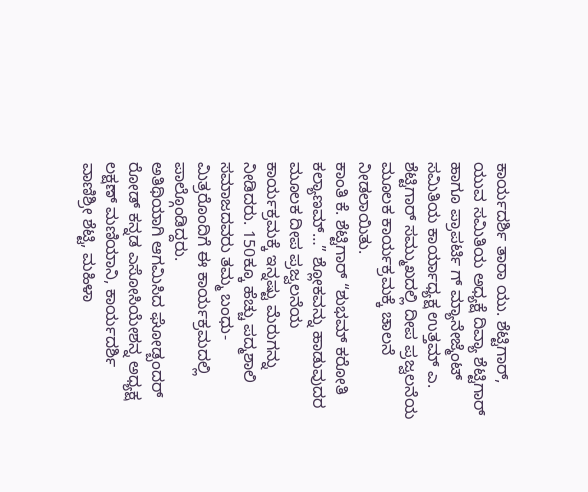ಕಾರ್ಯದರ್ಶಿ ತಾರಾ ಯು. ಶೆಟ್ಟಿಗಾರ್, ಯುವ ಸಮಿತಿಯ ಅಧ್ಯಕ್ಷೆ ದಿವ್ಯಾ ಶೆಟ್ಟಿಗಾರ್ ಹಾಗೂ ಪ್ರಾಪರ್ಟಿ ಗ್ ಮ್ಯಾನೇಜ್ಮೆಂಟ್ ಸಮಿತಿಯ ಕಾರ್ಯಾಧ್ಯಕ್ಷ ಉತ್ತಮ್ ಎ. ಶೆಟ್ಟಿಗಾರ್ ಸಮ್ಮುಖದಲ್ಲಿ ದೀಪ ಪ್ರಜ್ವಲನೆಯ ಮೂಲಕ ಕಾರ್ಯಕ್ರಮಕ್ಕೆ ಚಾಲನೆ ನೀಡಲಾಯಿತು.
ಕಾಂತಿ ಕೆ. ಶೆಟ್ಟಿಗಾರ್ “ಶುಭಮ್ ಕರೋತಿ ಕಲ್ಯಾಣಮ್…” ಶ್ಲೋಕವನ್ನು ಹಾಡುವುದರ ಮೂಲಕ ದೀಪ ಪ್ರಜ್ವಲನೆಯ ಕಾರ್ಯಕ್ರಮಕ್ಕೆ ಇನ್ನಷ್ಟು ಮೆರುಗನ್ನು ನೀಡಿದರು. 150ಕ್ಕೂ ಹೆಚ್ಚು ಪದ್ಮಶಾಲಿ ಸಮಾಜದವರು ತಮ್ಮ ಬಂಧು-ಮಿತ್ರರೊಂದಿಗೆ ಈ ಕಾರ್ಯಕ್ರಮದಲ್ಲಿ ಪಾಲ್ಗೊಂಡಿದ್ದರು.
ಅತಿಥಿಯಾಗಿ ಆಗಮಿಸಿದ ಘೋಡ್ಬಂದರ್ ರೋಡ್ ಕನ್ನಡ ಎಸೋಸಿಯೇಶನ್ನ ಅಧ್ಯಕ್ಷ ಲಕ್ಷಣ್ ಮಣಿಯಾನಿ, ಕಾರ್ಯದರ್ಶಿ ವಾಣಿಶ್ರೀ ಶೆಟ್ಟಿ, ಮಹಿಳಾ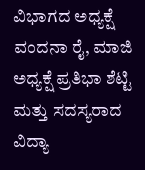ವಿಭಾಗದ ಅಧ್ಯಕ್ಷೆ ವಂದನಾ ರೈ, ಮಾಜಿ ಅಧ್ಯಕ್ಷೆ ಪ್ರತಿಭಾ ಶೆಟ್ಟಿ ಮತ್ತು ಸದಸ್ಯರಾದ ವಿದ್ಯಾ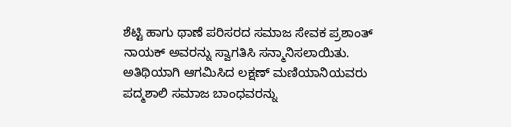ಶೆಟ್ಟಿ ಹಾಗು ಥಾಣೆ ಪರಿಸರದ ಸಮಾಜ ಸೇವಕ ಪ್ರಶಾಂತ್ ನಾಯಕ್ ಅವರನ್ನು ಸ್ವಾಗತಿಸಿ ಸನ್ಮಾನಿಸಲಾಯಿತು.
ಅತಿಥಿಯಾಗಿ ಆಗಮಿಸಿದ ಲಕ್ಷಣ್ ಮಣಿಯಾನಿಯವರು ಪದ್ಮಶಾಲಿ ಸಮಾಜ ಬಾಂಧವರನ್ನು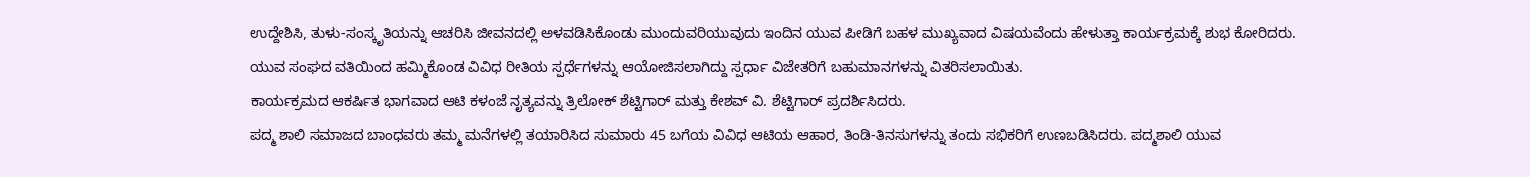ಉದ್ದೇಶಿಸಿ, ತುಳು-ಸಂಸ್ಕೃತಿಯನ್ನು ಆಚರಿಸಿ ಜೀವನದಲ್ಲಿ ಅಳವಡಿಸಿಕೊಂಡು ಮುಂದುವರಿಯುವುದು ಇಂದಿನ ಯುವ ಪೀಡಿಗೆ ಬಹಳ ಮುಖ್ಯವಾದ ವಿಷಯವೆಂದು ಹೇಳುತ್ತಾ ಕಾರ್ಯಕ್ರಮಕ್ಕೆ ಶುಭ ಕೋರಿದರು.
ಯುವ ಸಂಘದ ವತಿಯಿಂದ ಹಮ್ಮಿಕೊಂಡ ವಿವಿಧ ರೀತಿಯ ಸ್ಪರ್ಧೆಗಳನ್ನು ಆಯೋಜಿಸಲಾಗಿದ್ದು ಸ್ಪರ್ಧಾ ವಿಜೇತರಿಗೆ ಬಹುಮಾನಗಳನ್ನು ವಿತರಿಸಲಾಯಿತು.
ಕಾರ್ಯಕ್ರಮದ ಆಕರ್ಷಿತ ಭಾಗವಾದ ಆಟಿ ಕಳಂಜೆ ನೃತ್ಯವನ್ನು ತ್ರಿಲೋಕ್ ಶೆಟ್ಟಿಗಾರ್ ಮತ್ತು ಕೇಶವ್ ವಿ. ಶೆಟ್ಟಿಗಾರ್ ಪ್ರದರ್ಶಿಸಿದರು.
ಪದ್ಮ ಶಾಲಿ ಸಮಾಜದ ಬಾಂಧವರು ತಮ್ಮ ಮನೆಗಳಲ್ಲಿ ತಯಾರಿಸಿದ ಸುಮಾರು 45 ಬಗೆಯ ವಿವಿಧ ಆಟಿಯ ಆಹಾರ, ತಿಂಡಿ-ತಿನಸುಗಳನ್ನು ತಂದು ಸಭಿಕರಿಗೆ ಉಣಬಡಿಸಿದರು. ಪದ್ಮಶಾಲಿ ಯುವ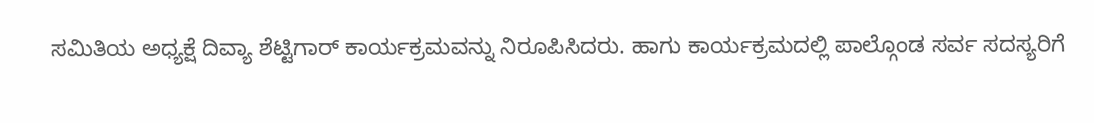ಸಮಿತಿಯ ಅಧ್ಯಕ್ಷೆ ದಿವ್ಯಾ ಶೆಟ್ಟಿಗಾರ್ ಕಾರ್ಯಕ್ರಮವನ್ನು ನಿರೂಪಿಸಿದರು. ಹಾಗು ಕಾರ್ಯಕ್ರಮದಲ್ಲಿ ಪಾಲ್ಗೊಂಡ ಸರ್ವ ಸದಸ್ಯರಿಗೆ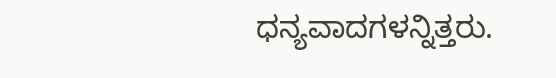ಧನ್ಯವಾದಗಳನ್ನಿತ್ತರು.